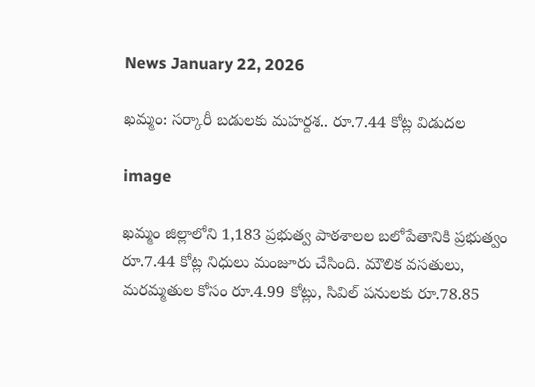News January 22, 2026

ఖమ్మం: సర్కారీ బడులకు మహర్దశ.. రూ.7.44 కోట్ల విడుదల

image

ఖమ్మం జిల్లాలోని 1,183 ప్రభుత్వ పాఠశాలల బలోపేతానికి ప్రభుత్వం రూ.7.44 కోట్ల నిధులు మంజూరు చేసింది. మౌలిక వసతులు, మరమ్మతుల కోసం రూ.4.99 కోట్లు, సివిల్ పనులకు రూ.78.85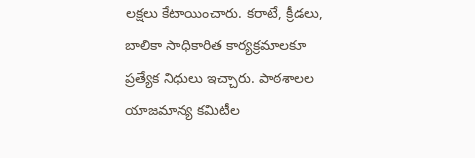లక్షలు కేటాయించారు. కరాటే, క్రీడలు, బాలికా సాధికారిత కార్యక్రమాలకూ ప్రత్యేక నిధులు ఇచ్చారు. పాఠశాలల యాజమాన్య కమిటీల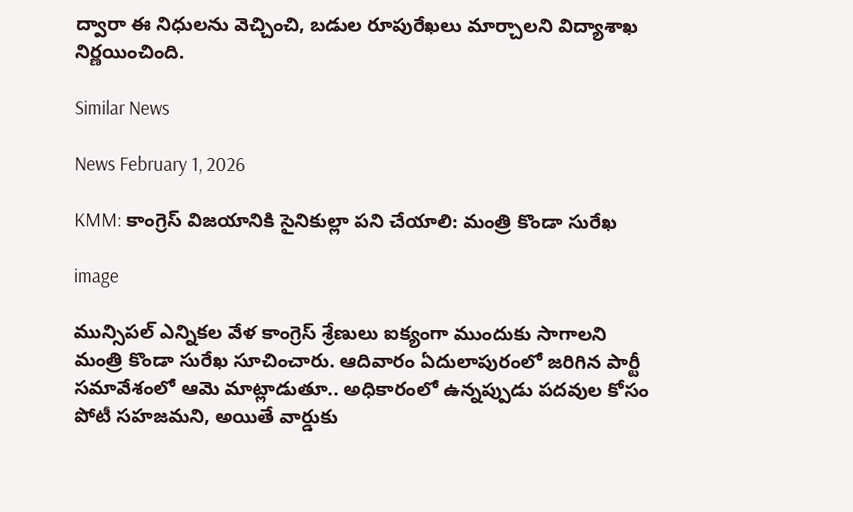ద్వారా ఈ నిధులను వెచ్చించి, బడుల రూపురేఖలు మార్చాలని విద్యాశాఖ నిర్ణయించింది.

Similar News

News February 1, 2026

KMM: కాంగ్రెస్ విజయానికి సైనికుల్లా పని చేయాలి: మంత్రి కొండా సురేఖ

image

మున్సిపల్ ఎన్నికల వేళ కాంగ్రెస్ శ్రేణులు ఐక్యంగా ముందుకు సాగాలని మంత్రి కొండా సురేఖ సూచించారు. ఆదివారం ఏదులాపురంలో జరిగిన పార్టీ సమావేశంలో ఆమె మాట్లాడుతూ.. అధికారంలో ఉన్నప్పుడు పదవుల కోసం పోటీ సహజమని, అయితే వార్డుకు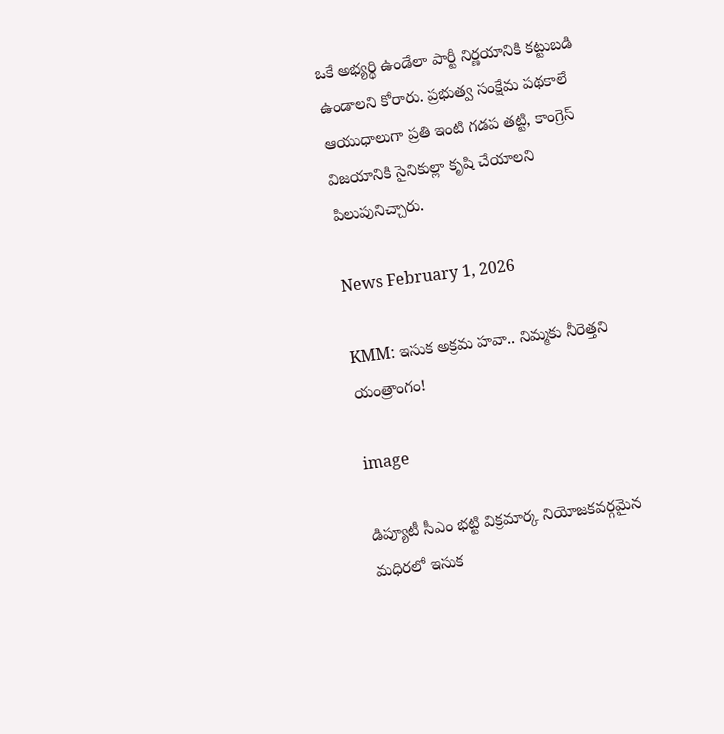ఒకే అభ్యర్థి ఉండేలా పార్టీ నిర్ణయానికి కట్టుబడి ఉండాలని కోరారు. ప్రభుత్వ సంక్షేమ పథకాలే ఆయుధాలుగా ప్రతి ఇంటి గడప తట్టి, కాంగ్రెస్ విజయానికి సైనికుల్లా కృషి చేయాలని పిలుపునిచ్చారు.

News February 1, 2026

KMM: ఇసుక అక్రమ హవా.. నిమ్మకు నీరెత్తని యంత్రాంగం!

image

డిప్యూటీ సీఎం భట్టి విక్రమార్క నియోజకవర్గమైన మధిరలో ఇసుక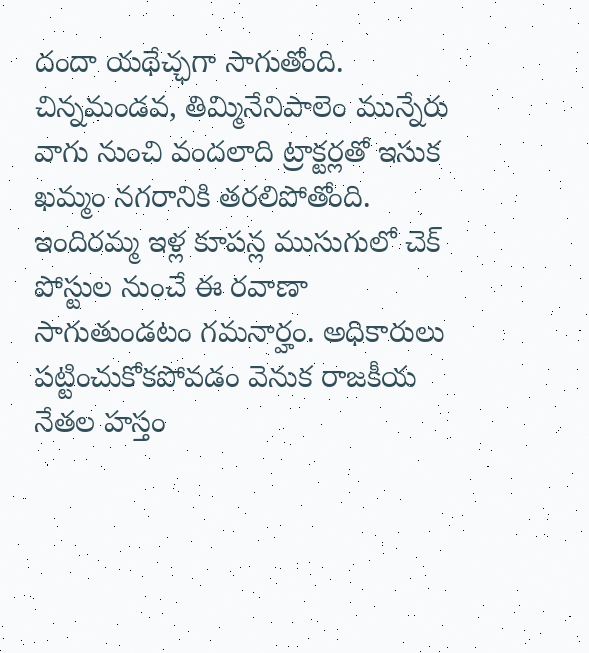దందా యథేచ్ఛగా సాగుతోంది. చిన్నమండవ, తిమ్మినేనిపాలెం మున్నేరు వాగు నుంచి వందలాది ట్రాక్టర్లతో ఇసుక ఖమ్మం నగరానికి తరలిపోతోంది. ఇందిరమ్మ ఇళ్ల కూపన్ల ముసుగులో చెక్ పోస్టుల నుంచే ఈ రవాణా సాగుతుండటం గమనార్హం. అధికారులు పట్టించుకోకపోవడం వెనుక రాజకీయ నేతల హస్తం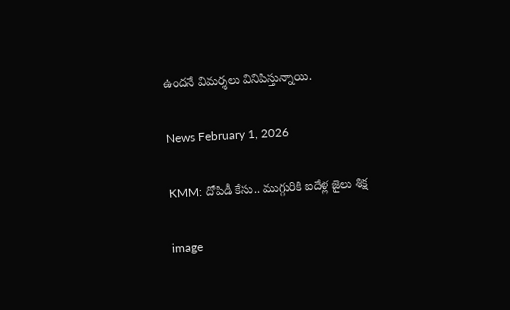ఉందనే విమర్శలు వినిపిస్తున్నాయి.

News February 1, 2026

KMM: దోపిడీ కేసు.. ముగ్గురికి ఐదేళ్ల జైలు శిక్ష

image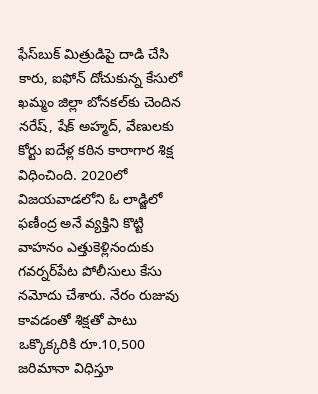ఫేస్‌బుక్ మిత్రుడిపై దాడి చేసి కారు, ఐఫోన్ దోచుకున్న కేసులో ఖమ్మం జిల్లా బోనకల్‌కు చెందిన నరేష్, షేక్ అహ్మద్, వేణులకు కోర్టు ఐదేళ్ల కఠిన కారాగార శిక్ష విధించింది. 2020లో విజయవాడలోని ఓ లాడ్జిలో ఫణీంద్ర అనే వ్యక్తిని కొట్టి వాహనం ఎత్తుకెళ్లినందుకు గవర్నర్‌పేట పోలీసులు కేసు నమోదు చేశారు. నేరం రుజువు కావడంతో శిక్షతో పాటు ఒక్కొక్కరికి రూ.10,500 జరిమానా విధిస్తూ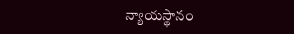న్యాయస్థానం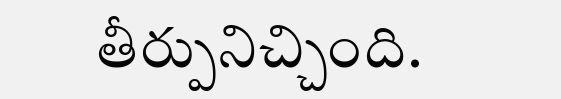తీర్పునిచ్చింది.